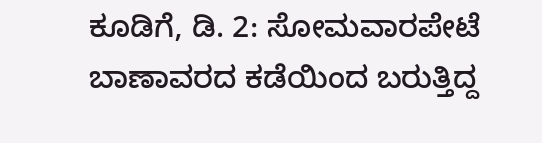ಕೂಡಿಗೆ, ಡಿ. 2: ಸೋಮವಾರಪೇಟೆ ಬಾಣಾವರದ ಕಡೆಯಿಂದ ಬರುತ್ತಿದ್ದ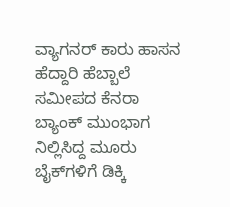ವ್ಯಾಗನರ್ ಕಾರು ಹಾಸನ ಹೆದ್ದಾರಿ ಹೆಬ್ಬಾಲೆ ಸಮೀಪದ ಕೆನರಾ ಬ್ಯಾಂಕ್ ಮುಂಭಾಗ ನಿಲ್ಲಿಸಿದ್ದ ಮೂರು ಬೈಕ್‍ಗಳಿಗೆ ಡಿಕ್ಕಿ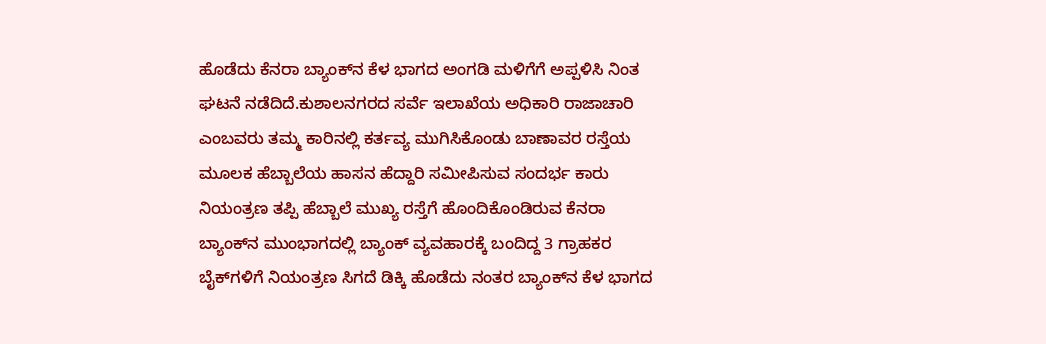ಹೊಡೆದು ಕೆನರಾ ಬ್ಯಾಂಕ್‍ನ ಕೆಳ ಭಾಗದ ಅಂಗಡಿ ಮಳಿಗೆಗೆ ಅಪ್ಪಳಿಸಿ ನಿಂತ ಘಟನೆ ನಡೆದಿದೆ.ಕುಶಾಲನಗರದ ಸರ್ವೆ ಇಲಾಖೆಯ ಅಧಿಕಾರಿ ರಾಜಾಚಾರಿ ಎಂಬವರು ತಮ್ಮ ಕಾರಿನಲ್ಲಿ ಕರ್ತವ್ಯ ಮುಗಿಸಿಕೊಂಡು ಬಾಣಾವರ ರಸ್ತೆಯ ಮೂಲಕ ಹೆಬ್ಬಾಲೆಯ ಹಾಸನ ಹೆದ್ದಾರಿ ಸಮೀಪಿಸುವ ಸಂದರ್ಭ ಕಾರು ನಿಯಂತ್ರಣ ತಪ್ಪಿ ಹೆಬ್ಬಾಲೆ ಮುಖ್ಯ ರಸ್ತೆಗೆ ಹೊಂದಿಕೊಂಡಿರುವ ಕೆನರಾ ಬ್ಯಾಂಕ್‍ನ ಮುಂಭಾಗದಲ್ಲಿ ಬ್ಯಾಂಕ್ ವ್ಯವಹಾರಕ್ಕೆ ಬಂದಿದ್ದ 3 ಗ್ರಾಹಕರ ಬೈಕ್‍ಗಳಿಗೆ ನಿಯಂತ್ರಣ ಸಿಗದೆ ಡಿಕ್ಕಿ ಹೊಡೆದು ನಂತರ ಬ್ಯಾಂಕ್‍ನ ಕೆಳ ಭಾಗದ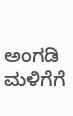ಅಂಗಡಿ ಮಳಿಗೆಗೆ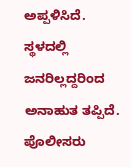ಅಪ್ಪಳಿಸಿದೆ. ಸ್ಥಳದಲ್ಲಿ ಜನರಿಲ್ಲದ್ದರಿಂದ ಅನಾಹುತ ತಪ್ಪಿದೆ. ಪೊಲೀಸರು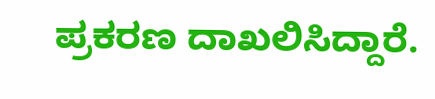ಪ್ರಕರಣ ದಾಖಲಿಸಿದ್ದಾರೆ.